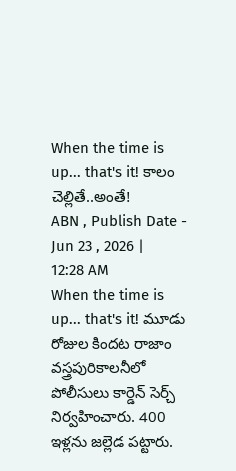When the time is up... that's it! కాలం చెల్లితే..అంతే!
ABN , Publish Date - Jun 23 , 2026 | 12:28 AM
When the time is up... that's it! మూడు రోజుల కిందట రాజాం వస్త్రపురికాలనీలో పోలీసులు కార్డెన్ సెర్చ్ నిర్వహించారు. 400 ఇళ్లను జల్లెడ పట్టారు.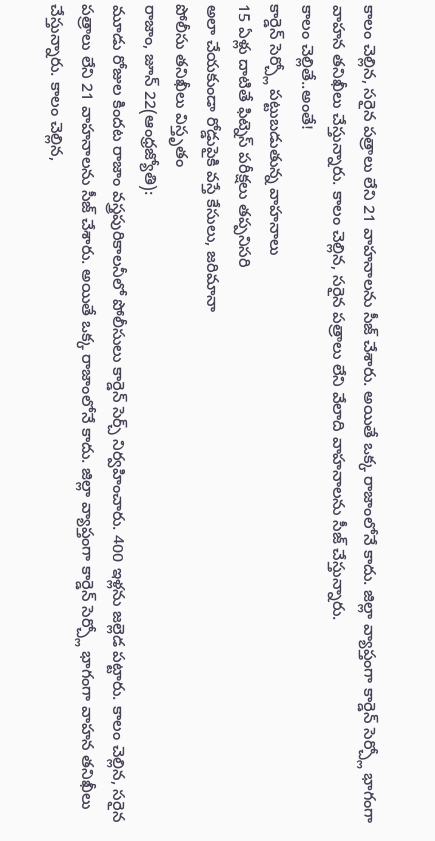కాలం చెల్లిన, సరైన పత్రాలు లేని 21 వాహనాలను సీజ్ చేశారు. అయితే ఒక్క రాజాంలోనే కాదు. జిల్లా వ్యాప్తంగా కార్డెన్ సెర్చ్లో భాగంగా వాహన తనిఖీలు చేస్తున్నారు. కాలం చెల్లిన, సరైన పత్రాలు లేని వేలాది వాహనాలను సీజ్ చేస్తున్నారు.
కాలం చెల్లితే..అంతే!
కార్డెన్ సెర్చ్లో పట్టుబడుతున్న వాహనాలు
15 ఏళ్లు దాటితే ఫిట్నెస్ పరీక్షలు తప్పనిసరి
అలా చేయకుండా రోడ్డుపైకి వస్తే కేసులు, జరిమానా
పోలీసు తనిఖీలు విస్తృతం
రాజాం, జూన్ 22(ఆంధ్రజ్యోతి):
మూడు రోజుల కిందట రాజాం వస్త్రపురికాలనీలో పోలీసులు కార్డెన్ సెర్చ్ నిర్వహించారు. 400 ఇళ్లను జల్లెడ పట్టారు. కాలం చెల్లిన, సరైన పత్రాలు లేని 21 వాహనాలను సీజ్ చేశారు. అయితే ఒక్క రాజాంలోనే కాదు. జిల్లా వ్యాప్తంగా కార్డెన్ సెర్చ్లో భాగంగా వాహన తనిఖీలు చేస్తున్నారు. కాలం చెల్లిన,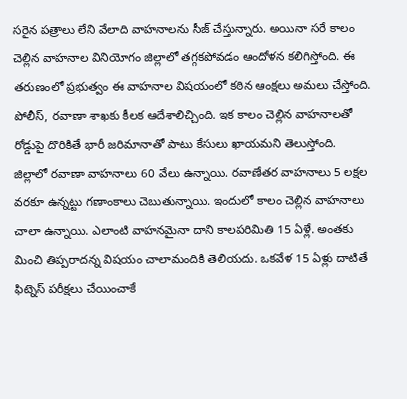సరైన పత్రాలు లేని వేలాది వాహనాలను సీజ్ చేస్తున్నారు. అయినా సరే కాలం చెల్లిన వాహనాల వినియోగం జిల్లాలో తగ్గకపోవడం ఆందోళన కలిగిస్తోంది. ఈ తరుణంలో ప్రభుత్వం ఈ వాహనాల విషయంలో కఠిన ఆంక్షలు అమలు చేస్తోంది. పోలీస్, రవాణా శాఖకు కీలక ఆదేశాలిచ్చింది. ఇక కాలం చెల్లిన వాహనాలతో రోడ్డుపై దొరికితే భారీ జరిమానాతో పాటు కేసులు ఖాయమని తెలుస్తోంది.
జిల్లాలో రవాణా వాహనాలు 60 వేలు ఉన్నాయి. రవాణేతర వాహనాలు 5 లక్షల వరకూ ఉన్నట్టు గణాంకాలు చెబుతున్నాయి. ఇందులో కాలం చెల్లిన వాహనాలు చాలా ఉన్నాయి. ఎలాంటి వాహనమైనా దాని కాలపరిమితి 15 ఏళ్లే. అంతకు మించి తిప్పరాదన్న విషయం చాలామందికి తెలియదు. ఒకవేళ 15 ఏళ్లు దాటితే ఫిట్నెస్ పరీక్షలు చేయించాకే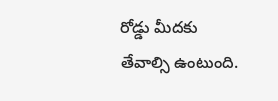రోడ్డు మీదకు తేవాల్సి ఉంటుంది.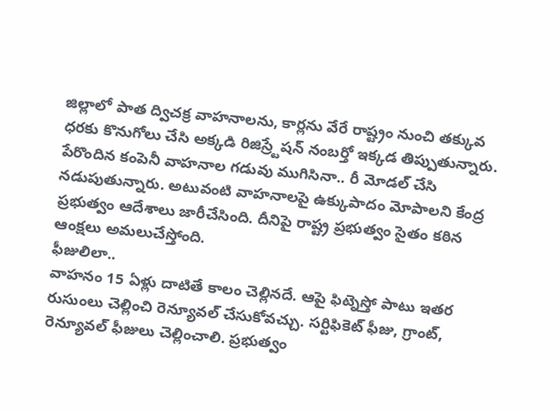జిల్లాలో పాత ద్విచక్ర వాహనాలను, కార్లను వేరే రాష్ట్రం నుంచి తక్కువ ధరకు కొనుగోలు చేసి అక్కడి రిజిస్ర్టేషన్ నంబర్తో ఇక్కడ తిప్పుతున్నారు. పేరొందిన కంపెనీ వాహనాల గడువు ముగిసినా.. రీ మోడల్ చేసి నడుపుతున్నారు. అటువంటి వాహనాలపై ఉక్కుపాదం మోపాలని కేంద్ర ప్రభుత్వం ఆదేశాలు జారీచేసింది. దీనిపై రాష్ట్ర ప్రభుత్వం సైతం కఠిన ఆంక్షలు అమలుచేస్తోంది.
ఫీజులిలా..
వాహనం 15 ఏళ్లు దాటితే కాలం చెల్లినదే. ఆపై ఫిట్నెస్తో పాటు ఇతర రుసుంలు చెల్లించి రెన్యూవల్ చేసుకోవచ్చు. సర్టిఫికెట్ ఫీజు, గ్రాంట్, రెన్యూవల్ ఫీజులు చెల్లించాలి. ప్రభుత్వం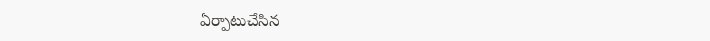ఏర్పాటుచేసిన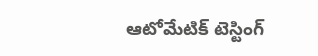ఆటోమేటిక్ టెస్టింగ్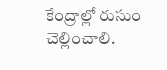కేంద్రాల్లో రుసుం చెల్లించాలి.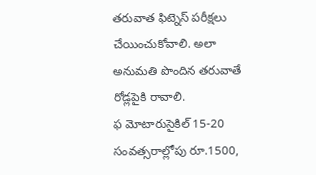తరువాత ఫిట్నెస్ పరీక్షలు చేయించుకోవాలి. అలా అనుమతి పొందిన తరువాతే రోడ్లపైకి రావాలి.
ఫ మోటారుసైకిల్ 15-20 సంవత్సరాల్లోపు రూ.1500,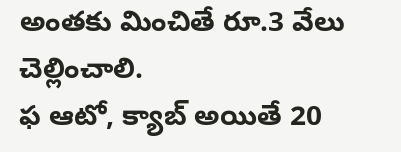అంతకు మించితే రూ.3 వేలు చెల్లించాలి.
ఫ ఆటో, క్యాబ్ అయితే 20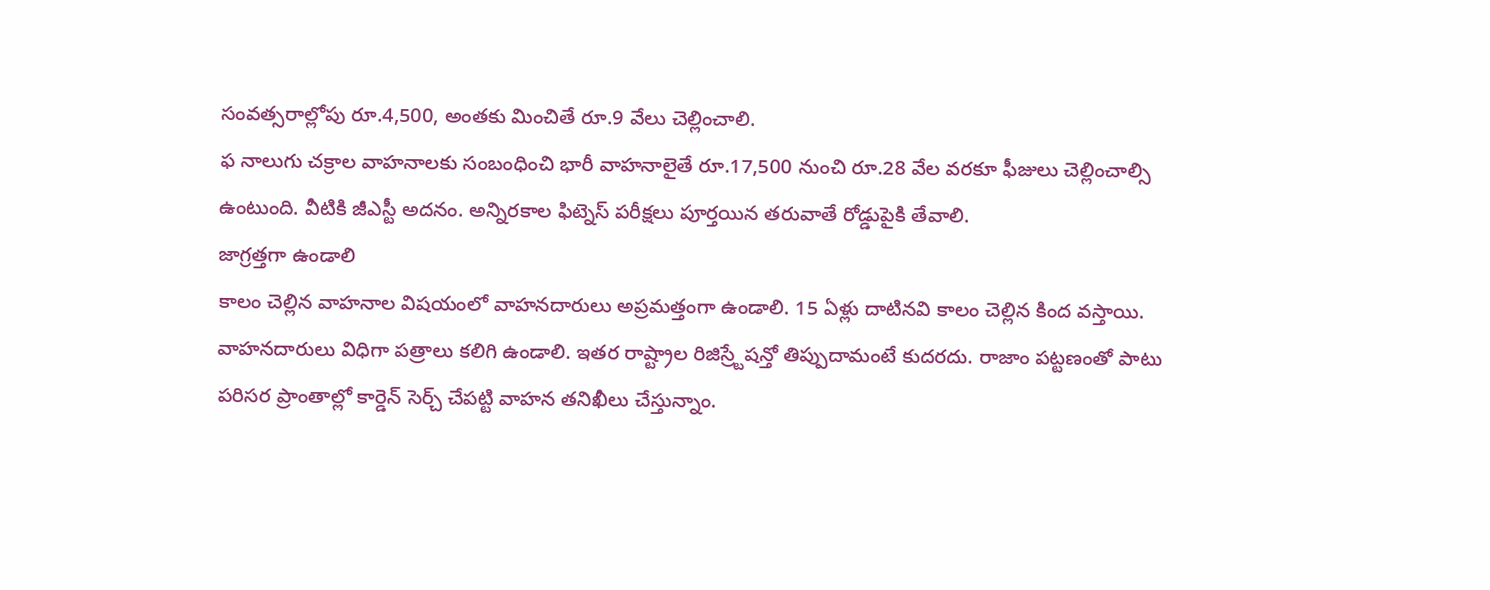సంవత్సరాల్లోపు రూ.4,500, అంతకు మించితే రూ.9 వేలు చెల్లించాలి.
ఫ నాలుగు చక్రాల వాహనాలకు సంబంధించి భారీ వాహనాలైతే రూ.17,500 నుంచి రూ.28 వేల వరకూ ఫీజులు చెల్లించాల్సి ఉంటుంది. వీటికి జీఎస్టీ అదనం. అన్నిరకాల ఫిట్నెస్ పరీక్షలు పూర్తయిన తరువాతే రోడ్డుపైకి తేవాలి.
జాగ్రత్తగా ఉండాలి
కాలం చెల్లిన వాహనాల విషయంలో వాహనదారులు అప్రమత్తంగా ఉండాలి. 15 ఏళ్లు దాటినవి కాలం చెల్లిన కింద వస్తాయి. వాహనదారులు విధిగా పత్రాలు కలిగి ఉండాలి. ఇతర రాష్ట్రాల రిజిస్ర్టేషన్తో తిప్పుదామంటే కుదరదు. రాజాం పట్టణంతో పాటు పరిసర ప్రాంతాల్లో కార్డెన్ సెర్చ్ చేపట్టి వాహన తనిఖీలు చేస్తున్నాం.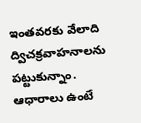ఇంతవరకు వేలాది ద్విచక్రవాహనాలను పట్టుకున్నాం. ఆధారాలు ఉంటే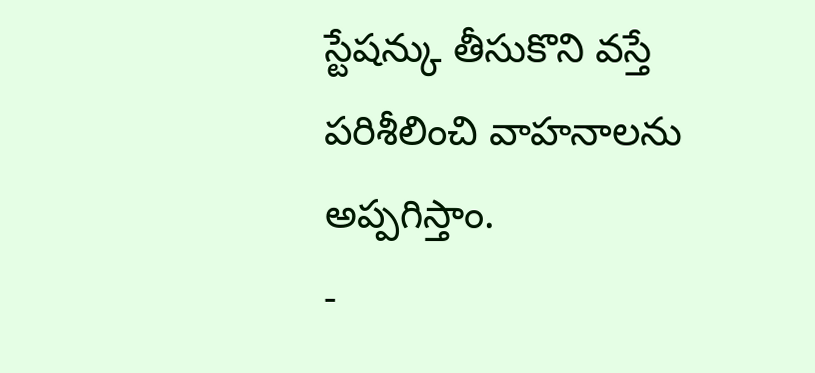స్టేషన్కు తీసుకొని వస్తే పరిశీలించి వాహనాలను అప్పగిస్తాం.
-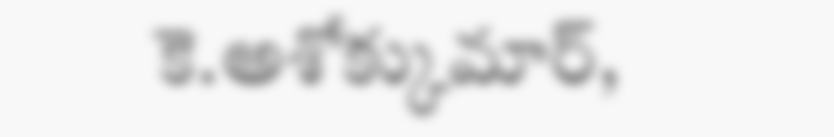కె.అశోక్కుమార్,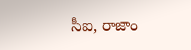సీఐ, రాజాం